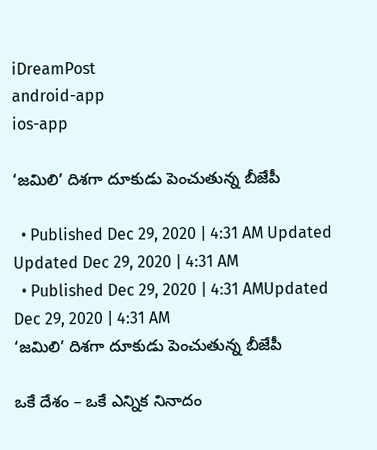iDreamPost
android-app
ios-app

‘జమిలి’ దిశగా దూకుడు పెంచుతున్న బీజేపీ

  • Published Dec 29, 2020 | 4:31 AM Updated Updated Dec 29, 2020 | 4:31 AM
  • Published Dec 29, 2020 | 4:31 AMUpdated Dec 29, 2020 | 4:31 AM
‘జమిలి’ దిశగా దూకుడు పెంచుతున్న బీజేపీ

ఒకే దేశం – ఒకే ఎన్నిక నినాదం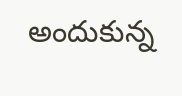అందుకున్న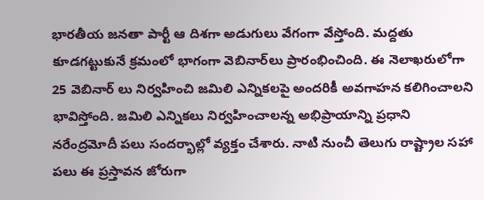భారతీయ జనతా పార్టీ ఆ దిశగా అడుగులు వేగంగా వేస్తోంది. మద్దతు కూడగట్టుకునే క్రమంలో భాగంగా వెబినార్‌లు ప్రారంభించింది. ఈ నెలాఖరులోగా 25 వెబినార్‌ లు నిర్వహించి జమిలి ఎన్నికలపై అందరికీ అవగాహన కలిగించాలని భావిస్తోంది. జమిలి ఎన్నికలు నిర్వహించాలన్న అభిప్రాయాన్ని ప్రధాని నరేంద్రమోదీ పలు సందర్భాల్లో వ్యక్తం చేశారు. నాటి నుంచీ తెలుగు రాష్ట్రాల సహా పలు ఈ ప్రస్తావన జోరుగా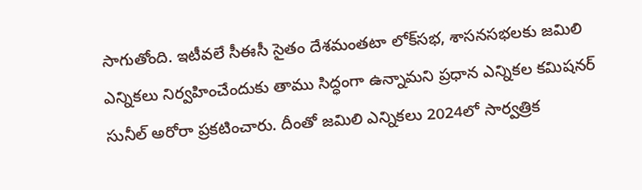సాగుతోంది. ఇటీవలే సీఈసీ సైతం దేశమంతటా లోక్‌సభ, శాసనసభలకు జమిలి ఎన్నికలు నిర్వహించేందుకు తాము సిద్ధంగా ఉన్నామని ప్రధాన ఎన్నికల కమిషనర్‌ సునీల్‌ అరోరా ప్రకటించారు. దీంతో జమిలి ఎన్నికలు 2024లో సార్వత్రిక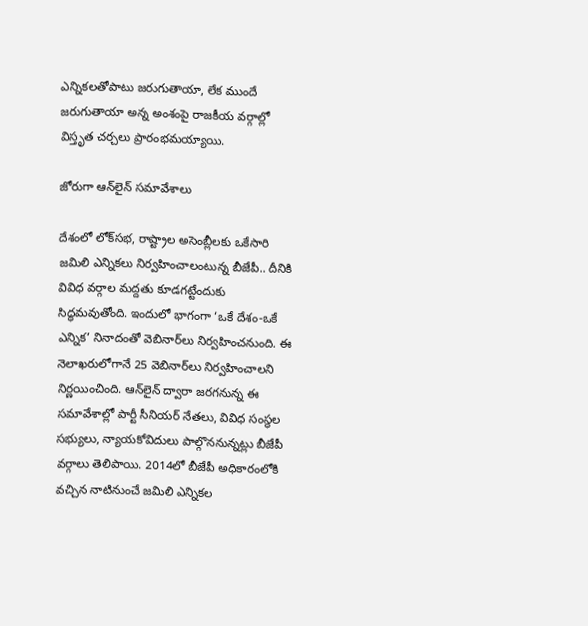ఎన్నికలతోపాటు జరుగుతాయా, లేక ముందే జరుగుతాయా అన్న అంశంపై రాజకీయ వర్గాల్లో విస్తృత చర్చలు ప్రారంభమయ్యాయి.

జోరుగా ఆన్‌లైన్‌ సమావేశాలు

దేశంలో లోక్‌సభ, రాష్ట్రాల అసెంబ్లీలకు ఒకేసారి జమిలి ఎన్నికలు నిర్వహించాలంటున్న బీజేపీ.. దీనికి వివిధ వర్గాల మద్దతు కూడగట్టేందుకు సిద్ధమవుతోంది. ఇందులో భాగంగా ‘ఒకే దేశం-ఒకే ఎన్నిక’ నినాదంతో వెబినార్‌లు నిర్వహించనుంది. ఈ నెలాఖరులోగానే 25 వెబినార్‌లు నిర్వహించాలని నిర్ణయించింది. ఆన్‌లైన్‌ ద్వారా జరగనున్న ఈ సమావేశాల్లో పార్టీ సీనియర్‌ నేతలు, వివిధ సంస్థల సభ్యులు, న్యాయకోవిదులు పాల్గొననున్నట్లు బీజేపీ వర్గాలు తెలిపాయి. 2014లో బీజేపీ అధికారంలోకి వచ్చిన నాటినుంచే జమిలి ఎన్నికల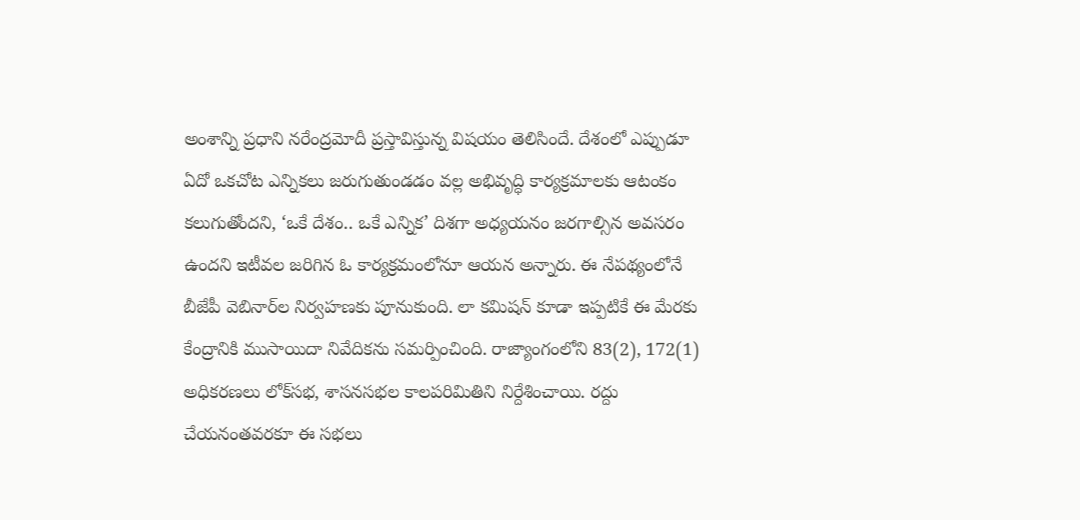అంశాన్ని ప్రధాని నరేంద్రమోదీ ప్రస్తావిస్తున్న విషయం తెలిసిందే. దేశంలో ఎప్పుడూ ఏదో ఒకచోట ఎన్నికలు జరుగుతుండడం వల్ల అభివృద్ధి కార్యక్రమాలకు ఆటంకం కలుగుతోందని, ‘ఒకే దేశం.. ఒకే ఎన్నిక’ దిశగా అధ్యయనం జరగాల్సిన అవసరం ఉందని ఇటీవల జరిగిన ఓ కార్యక్రమంలోనూ ఆయన అన్నారు. ఈ నేపథ్యంలోనే బీజేపీ వెబినార్‌ల నిర్వహణకు పూనుకుంది. లా కమిషన్‌ కూడా ఇప్పటికే ఈ మేరకు కేంద్రానికి ముసాయిదా నివేదికను సమర్పించింది. రాజ్యాంగంలోని 83(2), 172(1) అధికరణలు లోక్‌సభ, శాసనసభల కాలపరిమితిని నిర్దేశించాయి. రద్దు చేయనంతవరకూ ఈ సభలు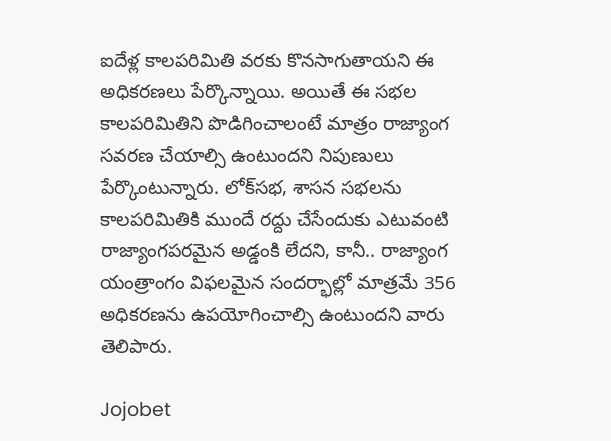ఐదేళ్ల కాలపరిమితి వరకు కొనసాగుతాయని ఈ అధికరణలు పేర్కొన్నాయి. అయితే ఈ సభల కాలపరిమితిని పొడిగించాలంటే మాత్రం రాజ్యాంగ సవరణ చేయాల్సి ఉంటుందని నిపుణులు పేర్కొంటున్నారు. లోక్‌సభ, శాసన సభలను కాలపరిమితికి ముందే రద్దు చేసేందుకు ఎటువంటి రాజ్యాంగపరమైన అడ్డంకి లేదని, కానీ.. రాజ్యాంగ యంత్రాంగం విఫలమైన సందర్భాల్లో మాత్రమే 356 అధికరణను ఉపయోగించాల్సి ఉంటుందని వారు తెలిపారు.

Jojobet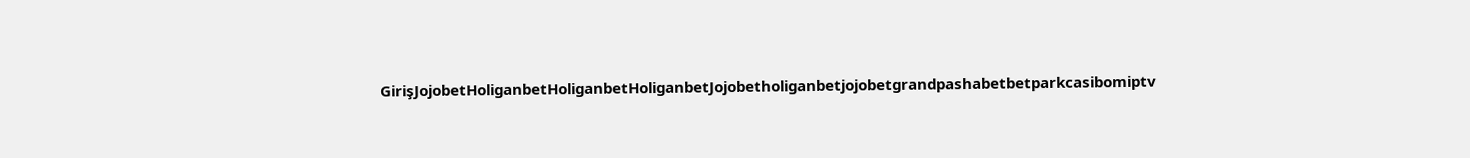GirişJojobetHoliganbetHoliganbetHoliganbetJojobetholiganbetjojobetgrandpashabetbetparkcasibomiptv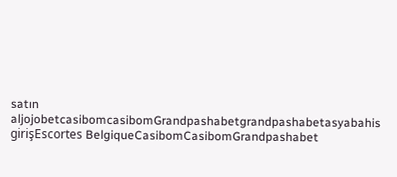satın aljojobetcasibomcasibomGrandpashabetgrandpashabetasyabahis girişEscortes BelgiqueCasibomCasibomGrandpashabet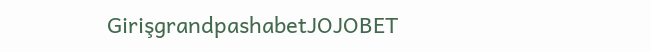GirişgrandpashabetJOJOBET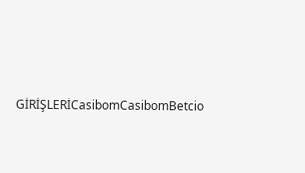GİRİŞLERİCasibomCasibomBetcio